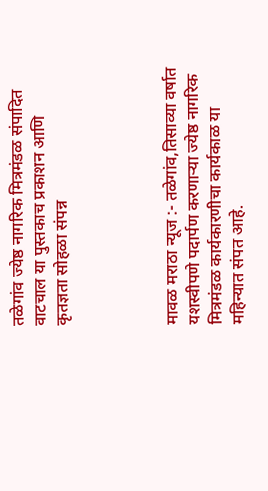तळेगांव ज्येष्ठ नागरिक मित्रमंडळ संपादित वाटचाल या पुस्तकाच प्रकाशन आणि कृतज्ञता सोहळा संपन्न




मावळ मराठा न्यूज :- तळेगांव,तिसाव्या वर्षात यशस्वीपणे पदार्पण करणाऱ्या ज्येष्ठ नागरिक मित्रमंडळ कार्यकारणीचा कार्यकाळ या महिन्यात संपत आहे.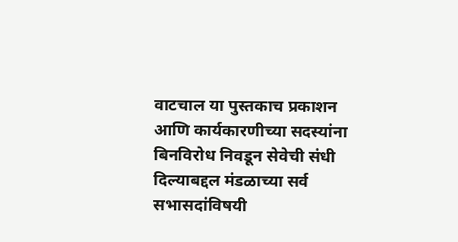वाटचाल या पुस्तकाच प्रकाशन आणि कार्यकारणीच्या सदस्यांना बिनविरोध निवडून सेवेची संधी दिल्याबद्दल मंडळाच्या सर्व सभासदांविषयी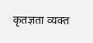कृतज्ञता व्यक्त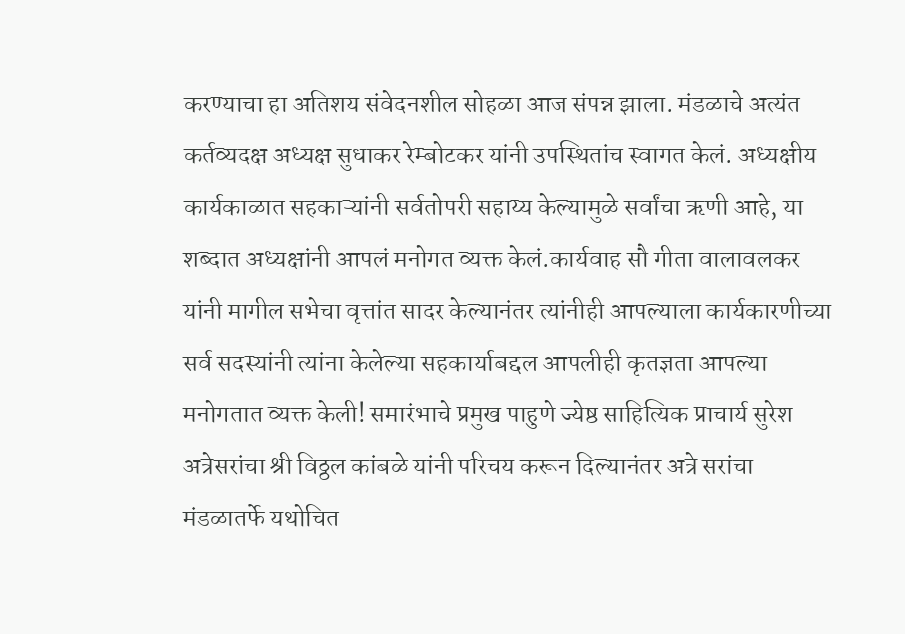करण्याचा हा अतिशय संवेदनशील सोहळा आज संपन्न झाला. मंडळाचे अत्यंत कर्तव्यदक्ष अध्यक्ष सुधाकर रेम्बोटकर यांनी उपस्थितांच स्वागत केलं. अध्यक्षीय कार्यकाळात सहकाऱ्यांनी सर्वतोपरी सहाय्य केल्यामुळे सर्वांचा ऋणी आहे, या शब्दात अध्यक्षांनी आपलं मनोगत व्यक्त केलं.कार्यवाह सौ गीता वालावलकर यांनी मागील सभेचा वृत्तांत सादर केल्यानंतर त्यांनीही आपल्याला कार्यकारणीच्या सर्व सदस्यांनी त्यांना केलेल्या सहकार्याबद्दल आपलीही कृतज्ञता आपल्या मनोगतात व्यक्त केली! समारंभाचे प्रमुख पाहुणे ज्येष्ठ साहित्यिक प्राचार्य सुरेश अत्रेसरांचा श्री विठ्ठल कांबळे यांनी परिचय करून दिल्यानंतर अत्रे सरांचा मंडळातर्फे यथोचित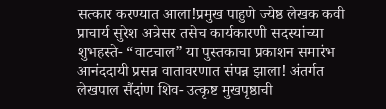सत्कार करण्यात आला!प्रमुख पाहुणे ज्येष्ठ लेखक कवी प्राचार्य सुरेश अत्रेसर तसेच कार्यकारणी सदस्यांच्या शुभहस्ते- “वाटचाल” या पुस्तकाचा प्रकाशन समारंभ आनंददायी प्रसन्न वातावरणात संपन्न झाला! अंतर्गत लेखपाल सैंदांण शिव- उत्कृष्ट मुखपृष्ठाची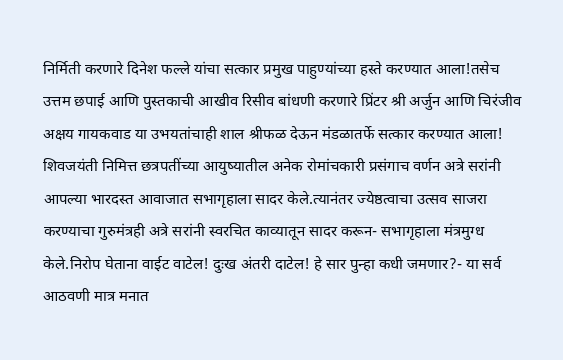निर्मिती करणारे दिनेश फल्ले यांचा सत्कार प्रमुख पाहुण्यांच्या हस्ते करण्यात आला!तसेच उत्तम छपाई आणि पुस्तकाची आखीव रिसीव बांधणी करणारे प्रिंटर श्री अर्जुन आणि चिरंजीव अक्षय गायकवाड या उभयतांचाही शाल श्रीफळ देऊन मंडळातर्फे सत्कार करण्यात आला! शिवजयंती निमित्त छत्रपतींच्या आयुष्यातील अनेक रोमांचकारी प्रसंगाच वर्णन अत्रे सरांनी आपल्या भारदस्त आवाजात सभागृहाला सादर केले.त्यानंतर ज्येष्ठत्वाचा उत्सव साजरा करण्याचा गुरुमंत्रही अत्रे सरांनी स्वरचित काव्यातून सादर करून- सभागृहाला मंत्रमुग्ध केले.निरोप घेताना वाईट वाटेल! दुःख अंतरी दाटेल! हे सार पुन्हा कधी जमणार?- या सर्व आठवणी मात्र मनात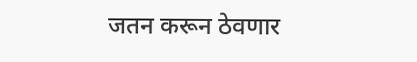जतन करून ठेवणार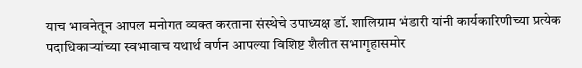याच भावनेतून आपल मनोगत व्यक्त करताना संस्थेचे उपाध्यक्ष डॉ. शालिग्राम भंडारी यांनी कार्यकारिणीच्या प्रत्येक पदाधिकाऱ्यांच्या स्वभावाच यथार्थ वर्णन आपल्या विशिष्ट शैलीत सभागृहासमोर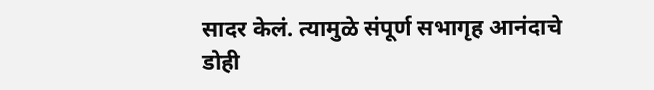सादर केलं. त्यामुळे संपूर्ण सभागृह आनंदाचे डोही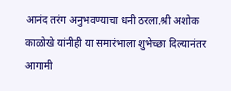आनंद तरंग अनुभवण्याचा धनी ठरला.श्री अशोक काळोखे यांनीही या समारंभाला शुभेच्छा दिल्यानंतर आगामी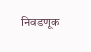निवडणूक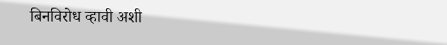बिनविरोध व्हावी अशी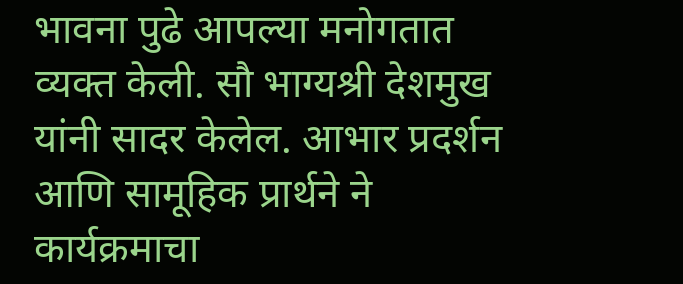भावना पुढे आपल्या मनोगतात व्यक्त केली. सौ भाग्यश्री देशमुख यांनी सादर केलेल. आभार प्रदर्शन आणि सामूहिक प्रार्थने ने कार्यक्रमाचा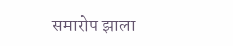समारोप झाला